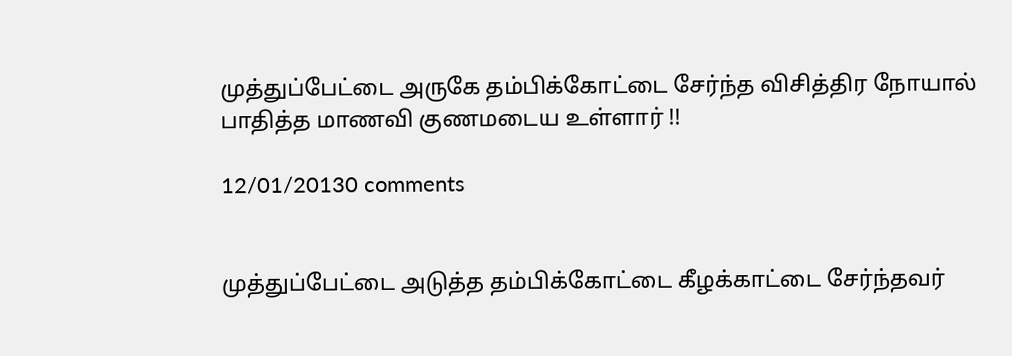முத்துப்பேட்டை அருகே தம்பிக்கோட்டை சேர்ந்த விசித்திர நோயால் பாதித்த மாணவி குணமடைய உள்ளார் !!

12/01/20130 comments


முத்துப்பேட்டை அடுத்த தம்பிக்கோட்டை கீழக்காட்டை சேர்ந்தவர்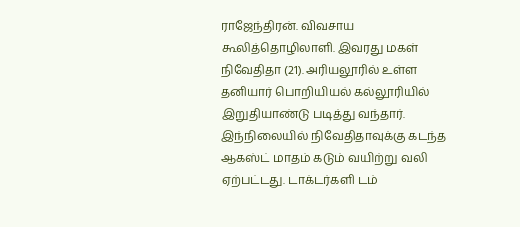ராஜேந்திரன். விவசாய கூலித்தொழிலாளி. இவரது மகள் நிவேதிதா (21). அரியலூரில் உள்ள தனியார் பொறியியல் கல்லூரியில் இறுதியாண்டு படித்து வந்தார். இந்நிலையில் நிவேதிதாவுக்கு கடந்த ஆகஸ்ட் மாதம் கடும் வயிற்று வலி ஏற்பட்டது. டாக்டர்களி டம்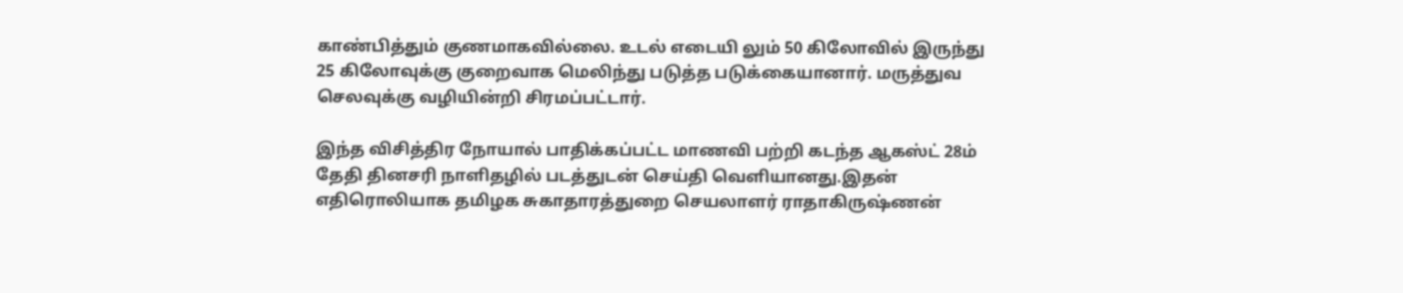காண்பித்தும் குணமாகவில்லை. உடல் எடையி லும் 50 கிலோவில் இருந்து 25 கிலோவுக்கு குறைவாக மெலிந்து படுத்த படுக்கையானார். மருத்துவ செலவுக்கு வழியின்றி சிரமப்பட்டார்.

இந்த விசித்திர நோயால் பாதிக்கப்பட்ட மாணவி பற்றி கடந்த ஆகஸ்ட் 28ம் தேதி தினசரி நாளிதழில் படத்துடன் செய்தி வெளியானது.இதன் எதிரொலியாக தமிழக சுகாதாரத்துறை செயலாளர் ராதாகிருஷ்ணன்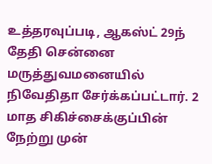உத்தரவுப்படி, ஆகஸ்ட் 29ந் தேதி சென்னை மருத்துவமனையில் நிவேதிதா சேர்க்கப்பட்டார். 2 மாத சிகிச்சைக்குப்பின் நேற்று முன்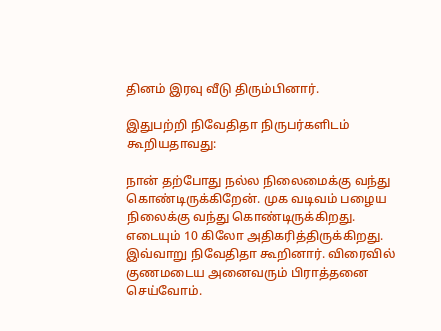தினம் இரவு வீடு திரும்பினார்.

இதுபற்றி நிவேதிதா நிருபர்களிடம் கூறியதாவது:

நான் தற்போது நல்ல நிலைமைக்கு வந்து கொண்டிருக்கிறேன். முக வடிவம் பழைய நிலைக்கு வந்து கொண்டிருக்கிறது. எடையும் 10 கிலோ அதிகரித்திருக்கிறது. இவ்வாறு நிவேதிதா கூறினார். விரைவில் குணமடைய அனைவரும் பிராத்தனை செய்வோம்.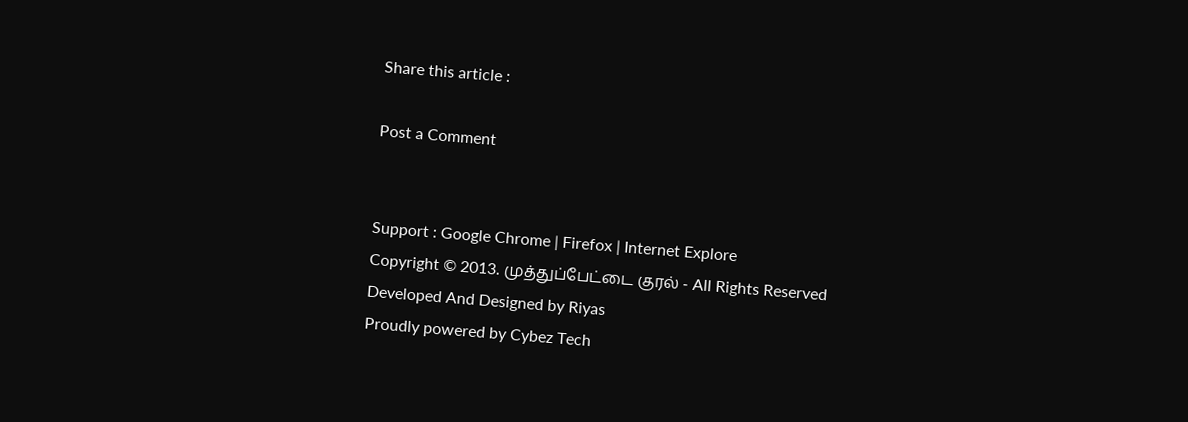Share this article :

Post a Comment


Support : Google Chrome | Firefox | Internet Explore
Copyright © 2013. முத்துப்பேட்டை குரல் - All Rights Reserved
Developed And Designed by Riyas
Proudly powered by Cybez Tech